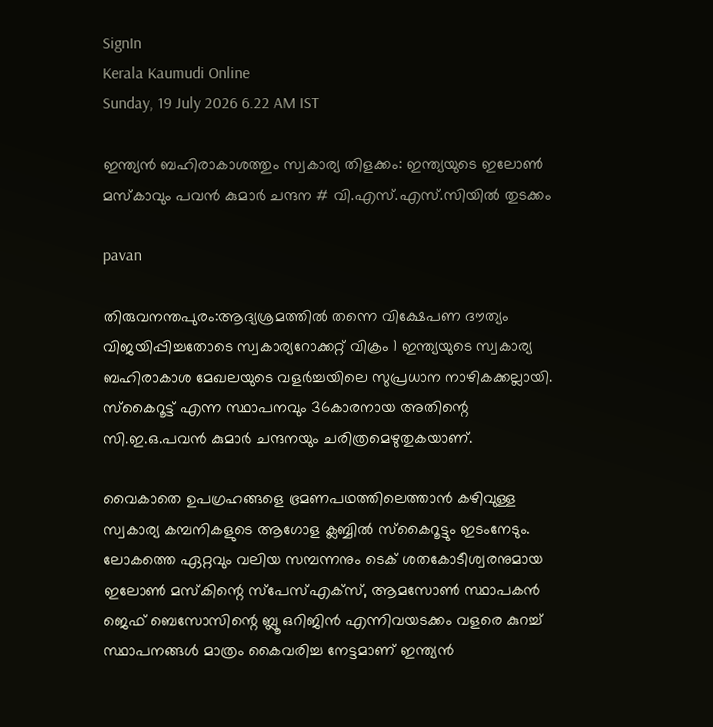SignIn
Kerala Kaumudi Online
Sunday, 19 July 2026 6.22 AM IST

ഇന്ത്യൻ ബഹിരാകാശത്തും സ്വകാര്യ തിളക്കം: ഇന്ത്യയുടെ ഇലോൺ മസ്കാവും പവൻ കുമാർ ചന്ദന # വി.എസ്.എസ്.സിയിൽ തുടക്കം

pavan

തിരുവനന്തപുരം:ആദ്യശ്രമത്തിൽ തന്നെ വിക്ഷേപണ ദൗത്യം വിജയിപ്പിച്ചതോടെ സ്വകാര്യറോക്കറ്റ് വിക്രം 1 ഇന്ത്യയുടെ സ്വകാര്യ ബഹിരാകാശ മേഖലയുടെ വളർച്ചയിലെ സുപ്രധാന നാഴികക്കല്ലായി. സ്‌കൈറൂട്ട് എന്ന സ്ഥാപനവും 36കാരനായ അതിന്റെ സി.ഇ.ഒ.പവൻ കുമാർ ചന്ദനയും ചരിത്രമെഴുതുകയാണ്.

വൈകാതെ ഉപഗ്രഹങ്ങളെ ഭ്രമണപഥത്തിലെത്താൻ കഴിവുള്ള സ്വകാര്യ കമ്പനികളുടെ ആഗോള ക്ലബ്ബിൽ സ്‌കൈറൂട്ടും ഇടംനേടും. ലോകത്തെ ഏറ്റവും വലിയ സമ്പന്നനും ടെക് ശതകോടീശ്വരനുമായ ഇലോൺ മസ്‌കിന്റെ സ്‌പേസ്എക്സ്, ആമസോൺ സ്ഥാപകൻ ജെഫ് ബെസോസിന്റെ ബ്ലൂ ഒറിജിൻ എന്നിവയടക്കം വളരെ കുറച്ച് സ്ഥാപനങ്ങൾ മാത്രം കൈവരിച്ച നേട്ടമാണ് ഇന്ത്യൻ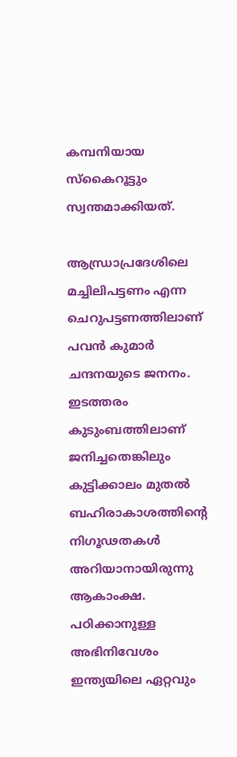കമ്പനിയായ സ്‌കൈറൂട്ടും സ്വന്തമാക്കിയത്.

ആന്ധ്രാപ്രദേശിലെ മച്ചിലിപട്ടണം എന്ന ചെറുപട്ടണത്തിലാണ് പവൻ കുമാർ ചന്ദനയുടെ ജനനം. ഇടത്തരം കുടുംബത്തിലാണ് ജനിച്ചതെങ്കിലും കുട്ടിക്കാലം മുതൽ ബഹിരാകാശത്തിന്റെ നിഗൂഢതകൾ അറിയാനായിരുന്നു ആകാംക്ഷ. പഠിക്കാനുള്ള അഭിനിവേശം ഇന്ത്യയിലെ ഏറ്റവും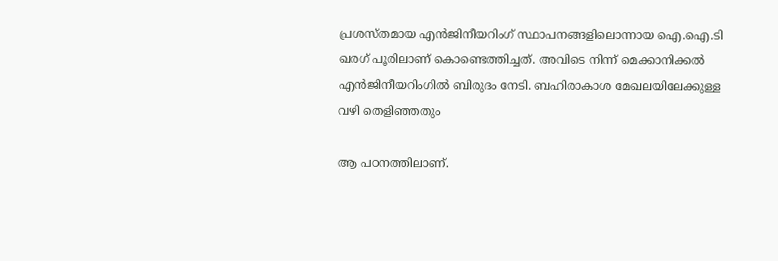പ്രശസ്തമായ എൻജിനീയറിംഗ് സ്ഥാപനങ്ങളിലൊന്നായ ഐ.ഐ.ടി ഖരഗ് പൂരിലാണ് കൊണ്ടെത്തിച്ചത്. അവിടെ നിന്ന് മെക്കാനിക്കൽ എൻജിനീയറിംഗിൽ ബിരുദം നേടി. ബഹിരാകാശ മേഖലയിലേക്കുള്ള വഴി തെളിഞ്ഞതും

ആ പഠനത്തിലാണ്.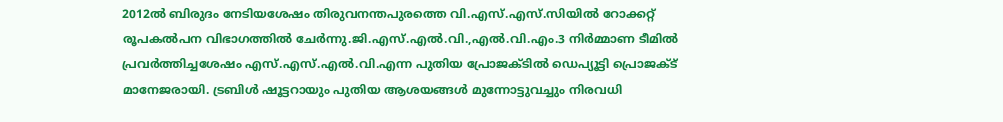2012ൽ ബിരുദം നേടിയശേഷം തിരുവനന്തപുരത്തെ വി.എസ്.എസ്.സിയിൽ റോക്കറ്റ് രൂപകൽപന വിഭാഗത്തിൽ ചേർന്നു.ജി.എസ്.എൽ.വി.,എൽ.വി.എം.3 നിർമ്മാണ ടീമിൽ പ്രവർത്തിച്ചശേഷം എസ്.എസ്.എൽ.വി.എന്ന പുതിയ പ്രോജക്ടിൽ ഡെപ്യൂട്ടി പ്രൊജക്ട് മാനേജരായി. ട്രബിൾ ഷൂട്ടറായും പുതിയ ആശയങ്ങൾ മുന്നോട്ടുവച്ചും നിരവധി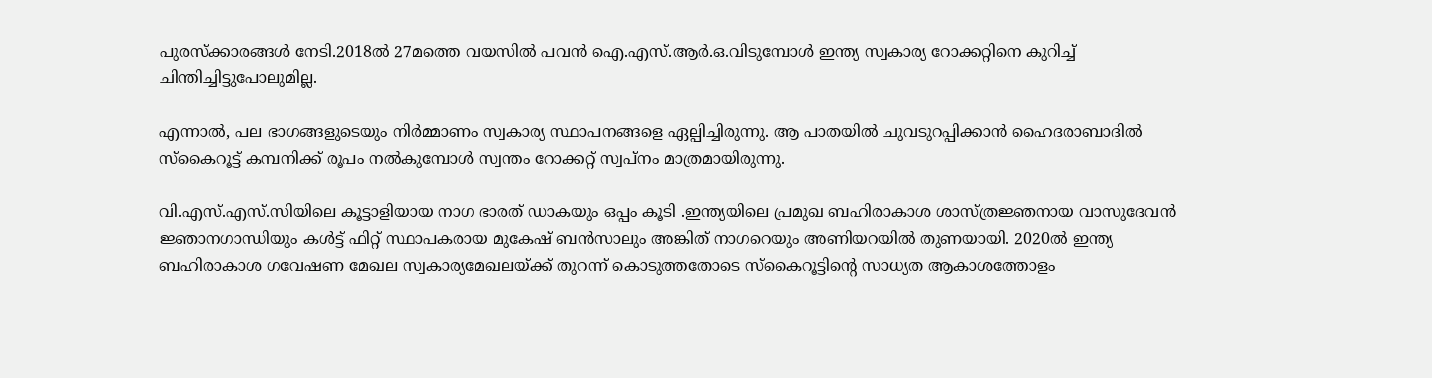പുരസ്ക്കാരങ്ങൾ നേടി.2018ൽ 27മത്തെ വയസിൽ പവൻ ഐ.എസ്.ആർ.ഒ.വിടുമ്പോൾ ഇന്ത്യ സ്വകാര്യ റോക്കറ്റിനെ കുറിച്ച് ചിന്തിച്ചിട്ടുപോലുമില്ല.

എന്നാൽ, പല ഭാഗങ്ങളുടെയും നിർമ്മാണം സ്വകാര്യ സ്ഥാപനങ്ങളെ ഏല്പിച്ചിരുന്നു. ആ പാതയിൽ ചുവടുറപ്പിക്കാൻ ഹൈദരാബാദിൽ സ്കൈറൂട്ട് കമ്പനിക്ക് രൂപം നൽകുമ്പോൾ സ്വന്തം റോക്കറ്റ് സ്വപ്നം മാത്രമായിരുന്നു.

വി.എസ്.എസ്.സിയിലെ കൂട്ടാളിയായ നാഗ ഭാരത് ഡാകയും ഒപ്പം കൂടി .ഇന്ത്യയിലെ പ്രമുഖ ബഹിരാകാശ ശാസ്ത്രജ്ഞനായ വാസുദേവൻ ജ്ഞാനഗാന്ധിയും കൾട്ട് ഫിറ്റ് സ്ഥാപകരായ മുകേഷ് ബൻസാലും അങ്കിത് നാഗറെയും അണിയറയിൽ തുണയായി. 2020ൽ ഇന്ത്യ ബഹിരാകാശ ഗവേഷണ മേഖല സ്വകാര്യമേഖലയ്ക്ക് തുറന്ന് കൊടുത്തതോടെ സ്കൈറൂട്ടിന്റെ സാധ്യത ആകാശത്തോളം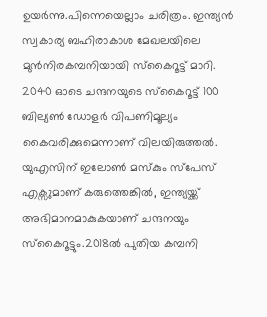ഉയർന്നു.പിന്നെയെല്ലാം ചരിത്രം. ഇന്ത്യൻ സ്വകാര്യ ബഹിരാകാശ മേഖലയിലെ മുൻനിരകമ്പനിയായി സ്‌കൈറൂട്ട് മാറി. 2040 ഓടെ ചന്ദനയുടെ സ്‌കൈറൂട്ട് 100 ബില്യൺ ഡോളർ വിപണിമൂല്യം കൈവരിക്കുമെന്നാണ് വിലയിരുത്തൽ. യുഎസിന് ഇലോൺ മസ്‌കും സ്‌പേസ് എക്സുമാണ് കരുത്തെങ്കിൽ, ഇന്ത്യയ്ക്ക് അഭിമാനമാകുകയാണ് ചന്ദനയും സ്‌കൈറൂട്ടും.2018ൽ പുതിയ കമ്പനി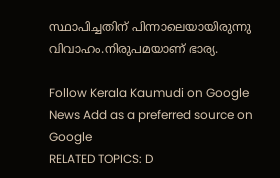സ്ഥാപിച്ചതിന് പിന്നാലെയായിരുന്നു വിവാഹം.നിരുപമയാണ് ഭാര്യ.

Follow Kerala Kaumudi on Google News Add as a preferred source on Google
RELATED TOPICS: D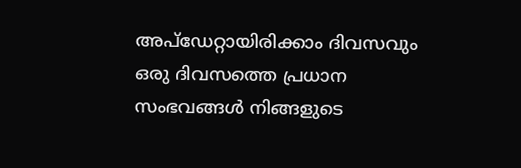അപ്ഡേറ്റായിരിക്കാം ദിവസവും
ഒരു ദിവസത്തെ പ്രധാന സംഭവങ്ങൾ നിങ്ങളുടെ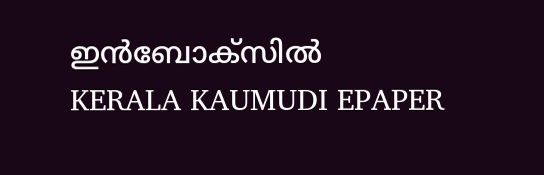ഇൻബോക്സിൽ
KERALA KAUMUDI EPAPER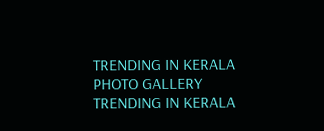TRENDING IN KERALA
PHOTO GALLERY
TRENDING IN KERALA